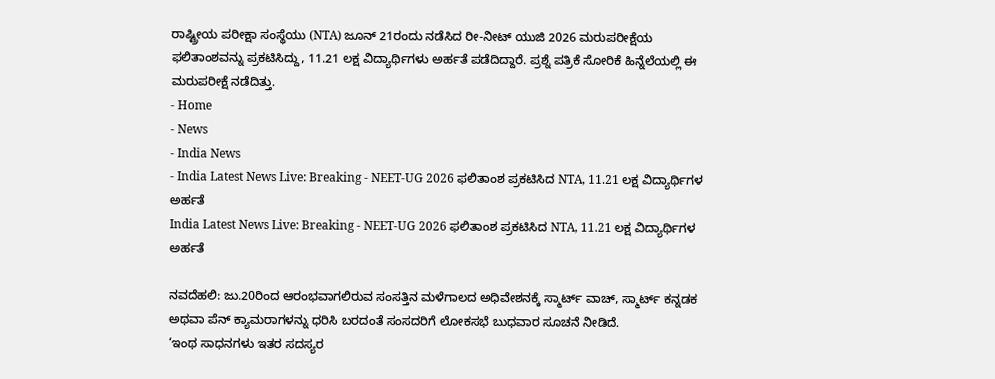ರಾಷ್ಟ್ರೀಯ ಪರೀಕ್ಷಾ ಸಂಸ್ಥೆಯು (NTA) ಜೂನ್ 21ರಂದು ನಡೆಸಿದ ರೀ-ನೀಟ್ ಯುಜಿ 2026 ಮರುಪರೀಕ್ಷೆಯ ಫಲಿತಾಂಶವನ್ನು ಪ್ರಕಟಿಸಿದ್ದು, 11.21 ಲಕ್ಷ ವಿದ್ಯಾರ್ಥಿಗಳು ಅರ್ಹತೆ ಪಡೆದಿದ್ದಾರೆ. ಪ್ರಶ್ನೆ ಪತ್ರಿಕೆ ಸೋರಿಕೆ ಹಿನ್ನೆಲೆಯಲ್ಲಿ ಈ ಮರುಪರೀಕ್ಷೆ ನಡೆದಿತ್ತು.
- Home
- News
- India News
- India Latest News Live: Breaking - NEET-UG 2026 ಫಲಿತಾಂಶ ಪ್ರಕಟಿಸಿದ NTA, 11.21 ಲಕ್ಷ ವಿದ್ಯಾರ್ಥಿಗಳ ಅರ್ಹತೆ
India Latest News Live: Breaking - NEET-UG 2026 ಫಲಿತಾಂಶ ಪ್ರಕಟಿಸಿದ NTA, 11.21 ಲಕ್ಷ ವಿದ್ಯಾರ್ಥಿಗಳ ಅರ್ಹತೆ

ನವದೆಹಲಿ: ಜು.20ರಿಂದ ಆರಂಭವಾಗಲಿರುವ ಸಂಸತ್ತಿನ ಮಳೆಗಾಲದ ಅಧಿವೇಶನಕ್ಕೆ ಸ್ಮಾರ್ಟ್ ವಾಚ್, ಸ್ಮಾರ್ಟ್ ಕನ್ನಡಕ ಅಥವಾ ಪೆನ್ ಕ್ಯಾಮರಾಗಳನ್ನು ಧರಿಸಿ ಬರದಂತೆ ಸಂಸದರಿಗೆ ಲೋಕಸಭೆ ಬುಧವಾರ ಸೂಚನೆ ನೀಡಿದೆ.
‘ಇಂಥ ಸಾಧನಗಳು ಇತರ ಸದಸ್ಯರ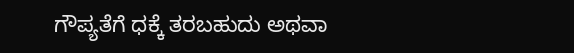ಗೌಪ್ಯತೆಗೆ ಧಕ್ಕೆ ತರಬಹುದು ಅಥವಾ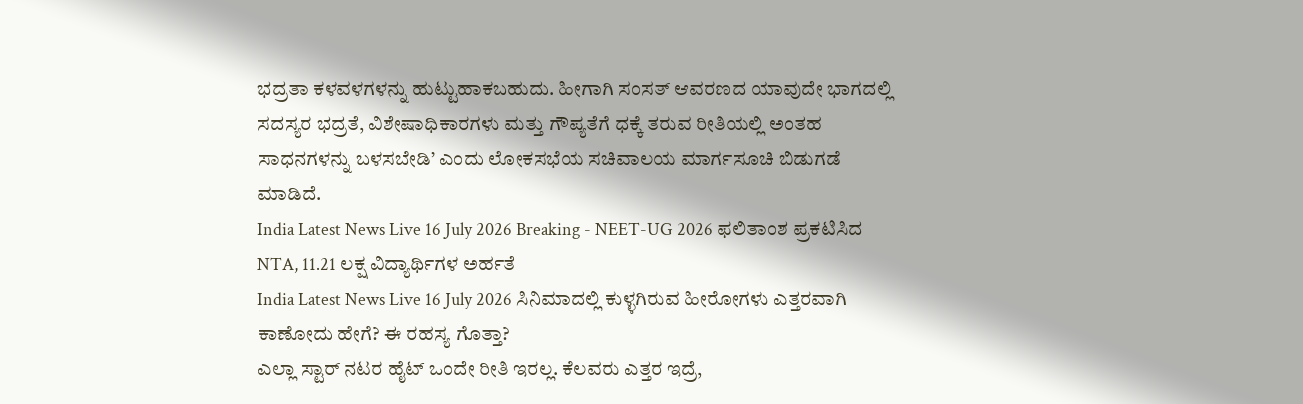ಭದ್ರತಾ ಕಳವಳಗಳನ್ನು ಹುಟ್ಟುಹಾಕಬಹುದು. ಹೀಗಾಗಿ ಸಂಸತ್ ಆವರಣದ ಯಾವುದೇ ಭಾಗದಲ್ಲಿ ಸದಸ್ಯರ ಭದ್ರತೆ, ವಿಶೇಷಾಧಿಕಾರಗಳು ಮತ್ತು ಗೌಪ್ಯತೆಗೆ ಧಕ್ಕೆ ತರುವ ರೀತಿಯಲ್ಲಿ ಅಂತಹ ಸಾಧನಗಳನ್ನು ಬಳಸಬೇಡಿ’ ಎಂದು ಲೋಕಸಭೆಯ ಸಚಿವಾಲಯ ಮಾರ್ಗಸೂಚಿ ಬಿಡುಗಡೆ ಮಾಡಿದೆ.
India Latest News Live 16 July 2026 Breaking - NEET-UG 2026 ಫಲಿತಾಂಶ ಪ್ರಕಟಿಸಿದ NTA, 11.21 ಲಕ್ಷ ವಿದ್ಯಾರ್ಥಿಗಳ ಅರ್ಹತೆ
India Latest News Live 16 July 2026 ಸಿನಿಮಾದಲ್ಲಿ ಕುಳ್ಳಗಿರುವ ಹೀರೋಗಳು ಎತ್ತರವಾಗಿ ಕಾಣೋದು ಹೇಗೆ? ಈ ರಹಸ್ಯ ಗೊತ್ತಾ?
ಎಲ್ಲಾ ಸ್ಟಾರ್ ನಟರ ಹೈಟ್ ಒಂದೇ ರೀತಿ ಇರಲ್ಲ. ಕೆಲವರು ಎತ್ತರ ಇದ್ರೆ,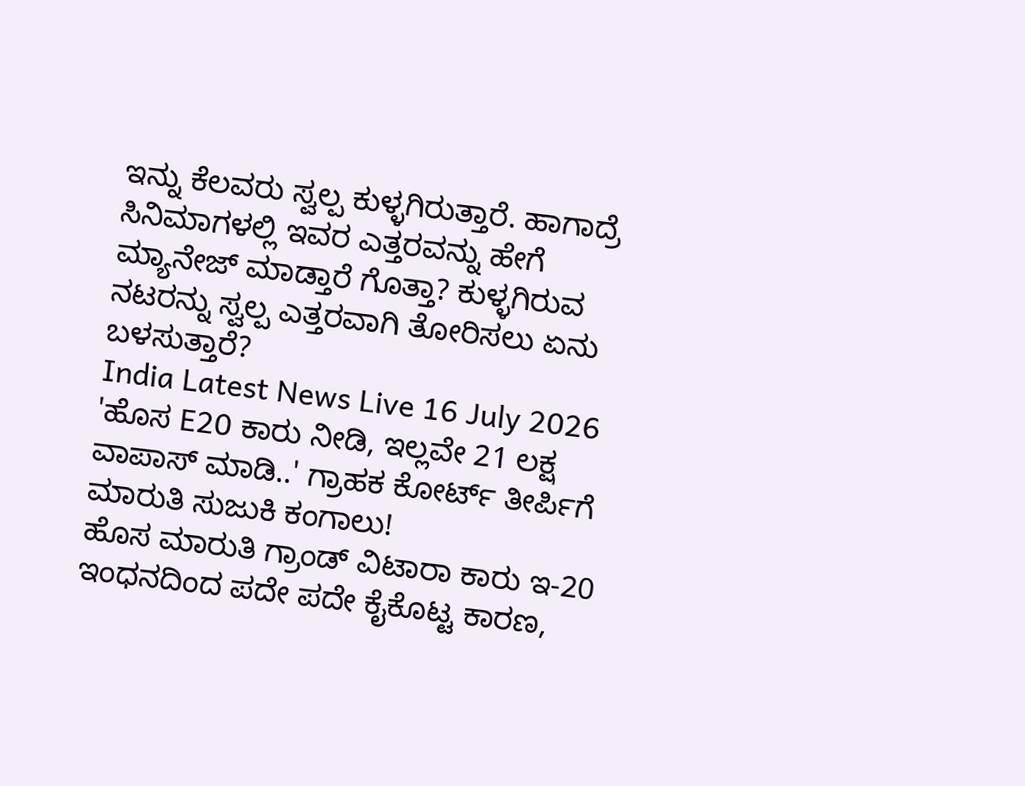ಇನ್ನು ಕೆಲವರು ಸ್ವಲ್ಪ ಕುಳ್ಳಗಿರುತ್ತಾರೆ. ಹಾಗಾದ್ರೆ ಸಿನಿಮಾಗಳಲ್ಲಿ ಇವರ ಎತ್ತರವನ್ನು ಹೇಗೆ ಮ್ಯಾನೇಜ್ ಮಾಡ್ತಾರೆ ಗೊತ್ತಾ? ಕುಳ್ಳಗಿರುವ ನಟರನ್ನು ಸ್ವಲ್ಪ ಎತ್ತರವಾಗಿ ತೋರಿಸಲು ಏನು ಬಳಸುತ್ತಾರೆ?
India Latest News Live 16 July 2026 'ಹೊಸ E20 ಕಾರು ನೀಡಿ, ಇಲ್ಲವೇ 21 ಲಕ್ಷ ವಾಪಾಸ್ ಮಾಡಿ..' ಗ್ರಾಹಕ ಕೋರ್ಟ್ ತೀರ್ಪಿಗೆ ಮಾರುತಿ ಸುಜುಕಿ ಕಂಗಾಲು!
ಹೊಸ ಮಾರುತಿ ಗ್ರಾಂಡ್ ವಿಟಾರಾ ಕಾರು ಇ-20 ಇಂಧನದಿಂದ ಪದೇ ಪದೇ ಕೈಕೊಟ್ಟ ಕಾರಣ,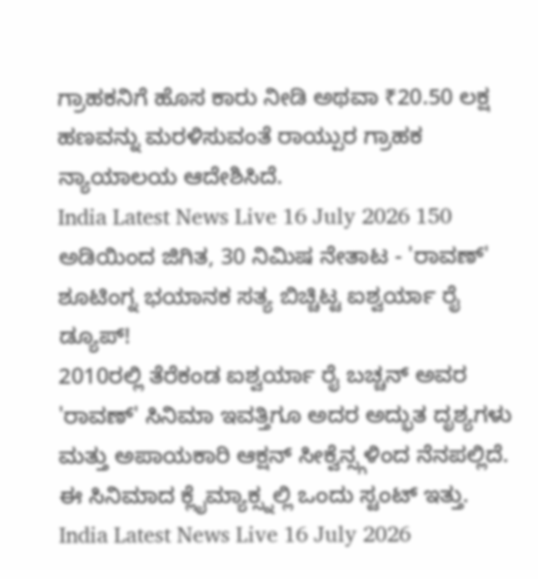ಗ್ರಾಹಕನಿಗೆ ಹೊಸ ಕಾರು ನೀಡಿ ಅಥವಾ ₹20.50 ಲಕ್ಷ ಹಣವನ್ನು ಮರಳಿಸುವಂತೆ ರಾಯ್ಪುರ ಗ್ರಾಹಕ ನ್ಯಾಯಾಲಯ ಆದೇಶಿಸಿದೆ.
India Latest News Live 16 July 2026 150 ಅಡಿಯಿಂದ ಜಿಗಿತ, 30 ನಿಮಿಷ ನೇತಾಟ - 'ರಾವಣ್' ಶೂಟಿಂಗ್ನ ಭಯಾನಕ ಸತ್ಯ ಬಿಚ್ಚಿಟ್ಟ ಐಶ್ವರ್ಯಾ ರೈ ಡ್ಯೂಪ್!
2010ರಲ್ಲಿ ತೆರೆಕಂಡ ಐಶ್ವರ್ಯಾ ರೈ ಬಚ್ಚನ್ ಅವರ 'ರಾವಣ್' ಸಿನಿಮಾ ಇವತ್ತಿಗೂ ಅದರ ಅದ್ಭುತ ದೃಶ್ಯಗಳು ಮತ್ತು ಅಪಾಯಕಾರಿ ಆಕ್ಷನ್ ಸೀಕ್ವೆನ್ಸ್ಗಳಿಂದ ನೆನಪಲ್ಲಿದೆ. ಈ ಸಿನಿಮಾದ ಕ್ಲೈಮ್ಯಾಕ್ಸ್ನಲ್ಲಿ ಒಂದು ಸ್ಟಂಟ್ ಇತ್ತು.
India Latest News Live 16 July 2026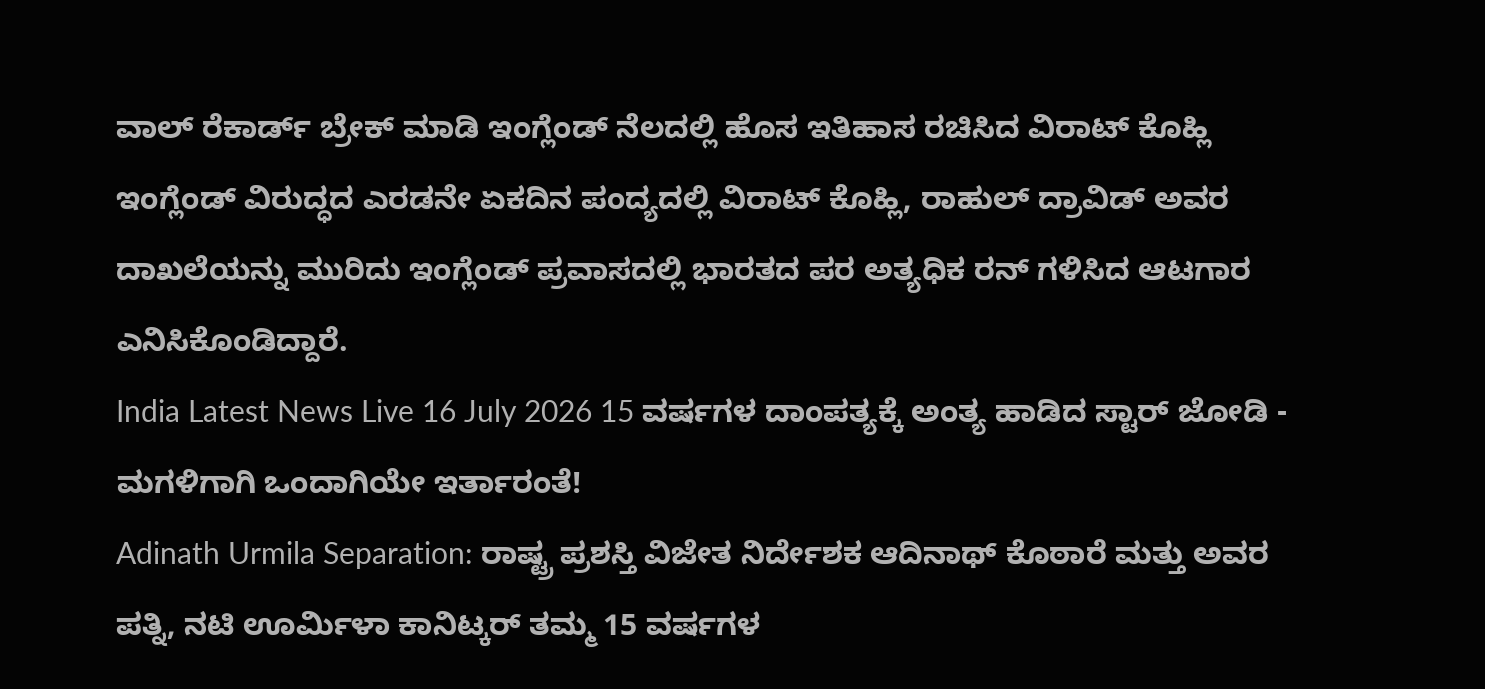ವಾಲ್ ರೆಕಾರ್ಡ್ ಬ್ರೇಕ್ ಮಾಡಿ ಇಂಗ್ಲೆಂಡ್ ನೆಲದಲ್ಲಿ ಹೊಸ ಇತಿಹಾಸ ರಚಿಸಿದ ವಿರಾಟ್ ಕೊಹ್ಲಿ
ಇಂಗ್ಲೆಂಡ್ ವಿರುದ್ಧದ ಎರಡನೇ ಏಕದಿನ ಪಂದ್ಯದಲ್ಲಿ ವಿರಾಟ್ ಕೊಹ್ಲಿ, ರಾಹುಲ್ ದ್ರಾವಿಡ್ ಅವರ ದಾಖಲೆಯನ್ನು ಮುರಿದು ಇಂಗ್ಲೆಂಡ್ ಪ್ರವಾಸದಲ್ಲಿ ಭಾರತದ ಪರ ಅತ್ಯಧಿಕ ರನ್ ಗಳಿಸಿದ ಆಟಗಾರ ಎನಿಸಿಕೊಂಡಿದ್ದಾರೆ.
India Latest News Live 16 July 2026 15 ವರ್ಷಗಳ ದಾಂಪತ್ಯಕ್ಕೆ ಅಂತ್ಯ ಹಾಡಿದ ಸ್ಟಾರ್ ಜೋಡಿ - ಮಗಳಿಗಾಗಿ ಒಂದಾಗಿಯೇ ಇರ್ತಾರಂತೆ!
Adinath Urmila Separation: ರಾಷ್ಟ್ರ ಪ್ರಶಸ್ತಿ ವಿಜೇತ ನಿರ್ದೇಶಕ ಆದಿನಾಥ್ ಕೊಠಾರೆ ಮತ್ತು ಅವರ ಪತ್ನಿ, ನಟಿ ಊರ್ಮಿಳಾ ಕಾನಿಟ್ಕರ್ ತಮ್ಮ 15 ವರ್ಷಗಳ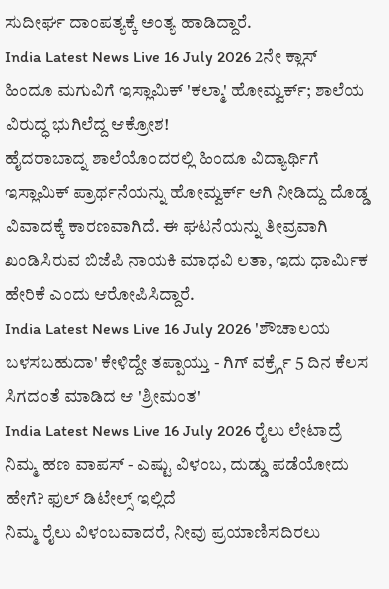ಸುದೀರ್ಘ ದಾಂಪತ್ಯಕ್ಕೆ ಅಂತ್ಯ ಹಾಡಿದ್ದಾರೆ.
India Latest News Live 16 July 2026 2ನೇ ಕ್ಲಾಸ್ ಹಿಂದೂ ಮಗುವಿಗೆ ಇಸ್ಲಾಮಿಕ್ 'ಕಲ್ಮಾ' ಹೋಮ್ವರ್ಕ್; ಶಾಲೆಯ ವಿರುದ್ಧ ಭುಗಿಲೆದ್ದ ಆಕ್ರೋಶ!
ಹೈದರಾಬಾದ್ನ ಶಾಲೆಯೊಂದರಲ್ಲಿ ಹಿಂದೂ ವಿದ್ಯಾರ್ಥಿಗೆ ಇಸ್ಲಾಮಿಕ್ ಪ್ರಾರ್ಥನೆಯನ್ನು ಹೋಮ್ವರ್ಕ್ ಆಗಿ ನೀಡಿದ್ದು ದೊಡ್ಡ ವಿವಾದಕ್ಕೆ ಕಾರಣವಾಗಿದೆ. ಈ ಘಟನೆಯನ್ನು ತೀವ್ರವಾಗಿ ಖಂಡಿಸಿರುವ ಬಿಜೆಪಿ ನಾಯಕಿ ಮಾಧವಿ ಲತಾ, ಇದು ಧಾರ್ಮಿಕ ಹೇರಿಕೆ ಎಂದು ಆರೋಪಿಸಿದ್ದಾರೆ.
India Latest News Live 16 July 2026 'ಶೌಚಾಲಯ ಬಳಸಬಹುದಾ' ಕೇಳಿದ್ದೇ ತಪ್ಪಾಯ್ತು - ಗಿಗ್ ವರ್ಕ್ರ್ಗೆ 5 ದಿನ ಕೆಲಸ ಸಿಗದಂತೆ ಮಾಡಿದ ಆ 'ಶ್ರೀಮಂತ'
India Latest News Live 16 July 2026 ರೈಲು ಲೇಟಾದ್ರೆ ನಿಮ್ಮ ಹಣ ವಾಪಸ್ - ಎಷ್ಟು ವಿಳಂಬ, ದುಡ್ಡು ಪಡೆಯೋದು ಹೇಗೆ? ಫುಲ್ ಡಿಟೇಲ್ಸ್ ಇಲ್ಲಿದೆ
ನಿಮ್ಮ ರೈಲು ವಿಳಂಬವಾದರೆ, ನೀವು ಪ್ರಯಾಣಿಸದಿರಲು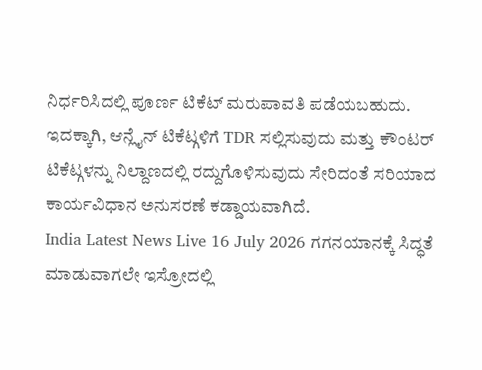ನಿರ್ಧರಿಸಿದಲ್ಲಿ ಪೂರ್ಣ ಟಿಕೆಟ್ ಮರುಪಾವತಿ ಪಡೆಯಬಹುದು. ಇದಕ್ಕಾಗಿ, ಆನ್ಲೈನ್ ಟಿಕೆಟ್ಗಳಿಗೆ TDR ಸಲ್ಲಿಸುವುದು ಮತ್ತು ಕೌಂಟರ್ ಟಿಕೆಟ್ಗಳನ್ನು ನಿಲ್ದಾಣದಲ್ಲಿ ರದ್ದುಗೊಳಿಸುವುದು ಸೇರಿದಂತೆ ಸರಿಯಾದ ಕಾರ್ಯವಿಧಾನ ಅನುಸರಣೆ ಕಡ್ಡಾಯವಾಗಿದೆ.
India Latest News Live 16 July 2026 ಗಗನಯಾನಕ್ಕೆ ಸಿದ್ಧತೆ ಮಾಡುವಾಗಲೇ ಇಸ್ರೋದಲ್ಲಿ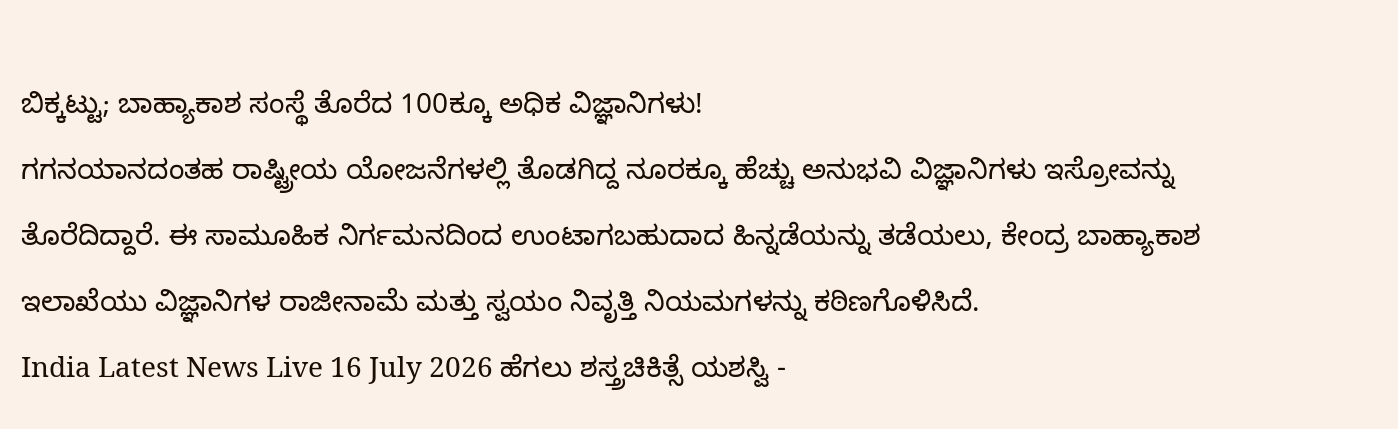ಬಿಕ್ಕಟ್ಟು; ಬಾಹ್ಯಾಕಾಶ ಸಂಸ್ಥೆ ತೊರೆದ 100ಕ್ಕೂ ಅಧಿಕ ವಿಜ್ಞಾನಿಗಳು!
ಗಗನಯಾನದಂತಹ ರಾಷ್ಟ್ರೀಯ ಯೋಜನೆಗಳಲ್ಲಿ ತೊಡಗಿದ್ದ ನೂರಕ್ಕೂ ಹೆಚ್ಚು ಅನುಭವಿ ವಿಜ್ಞಾನಿಗಳು ಇಸ್ರೋವನ್ನು ತೊರೆದಿದ್ದಾರೆ. ಈ ಸಾಮೂಹಿಕ ನಿರ್ಗಮನದಿಂದ ಉಂಟಾಗಬಹುದಾದ ಹಿನ್ನಡೆಯನ್ನು ತಡೆಯಲು, ಕೇಂದ್ರ ಬಾಹ್ಯಾಕಾಶ ಇಲಾಖೆಯು ವಿಜ್ಞಾನಿಗಳ ರಾಜೀನಾಮೆ ಮತ್ತು ಸ್ವಯಂ ನಿವೃತ್ತಿ ನಿಯಮಗಳನ್ನು ಕಠಿಣಗೊಳಿಸಿದೆ.
India Latest News Live 16 July 2026 ಹೆಗಲು ಶಸ್ತ್ರಚಿಕಿತ್ಸೆ ಯಶಸ್ವಿ -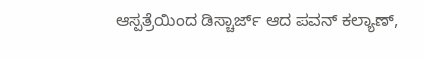ಆಸ್ಪತ್ರೆಯಿಂದ ಡಿಸ್ಚಾರ್ಜ್ ಆದ ಪವನ್ ಕಲ್ಯಾಣ್,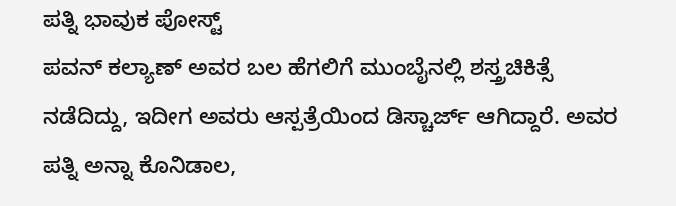ಪತ್ನಿ ಭಾವುಕ ಪೋಸ್ಟ್
ಪವನ್ ಕಲ್ಯಾಣ್ ಅವರ ಬಲ ಹೆಗಲಿಗೆ ಮುಂಬೈನಲ್ಲಿ ಶಸ್ತ್ರಚಿಕಿತ್ಸೆ ನಡೆದಿದ್ದು, ಇದೀಗ ಅವರು ಆಸ್ಪತ್ರೆಯಿಂದ ಡಿಸ್ಚಾರ್ಜ್ ಆಗಿದ್ದಾರೆ. ಅವರ ಪತ್ನಿ ಅನ್ನಾ ಕೊನಿಡಾಲ,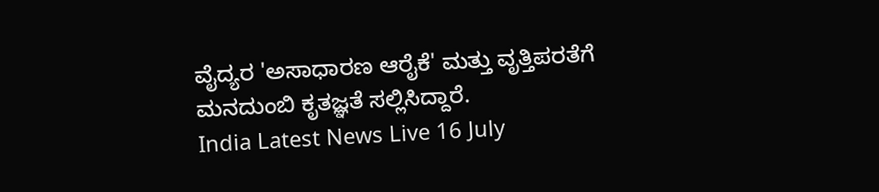ವೈದ್ಯರ 'ಅಸಾಧಾರಣ ಆರೈಕೆ' ಮತ್ತು ವೃತ್ತಿಪರತೆಗೆ ಮನದುಂಬಿ ಕೃತಜ್ಞತೆ ಸಲ್ಲಿಸಿದ್ದಾರೆ.
India Latest News Live 16 July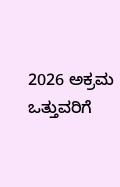2026 ಅಕ್ರಮ ಒತ್ತುವರಿಗೆ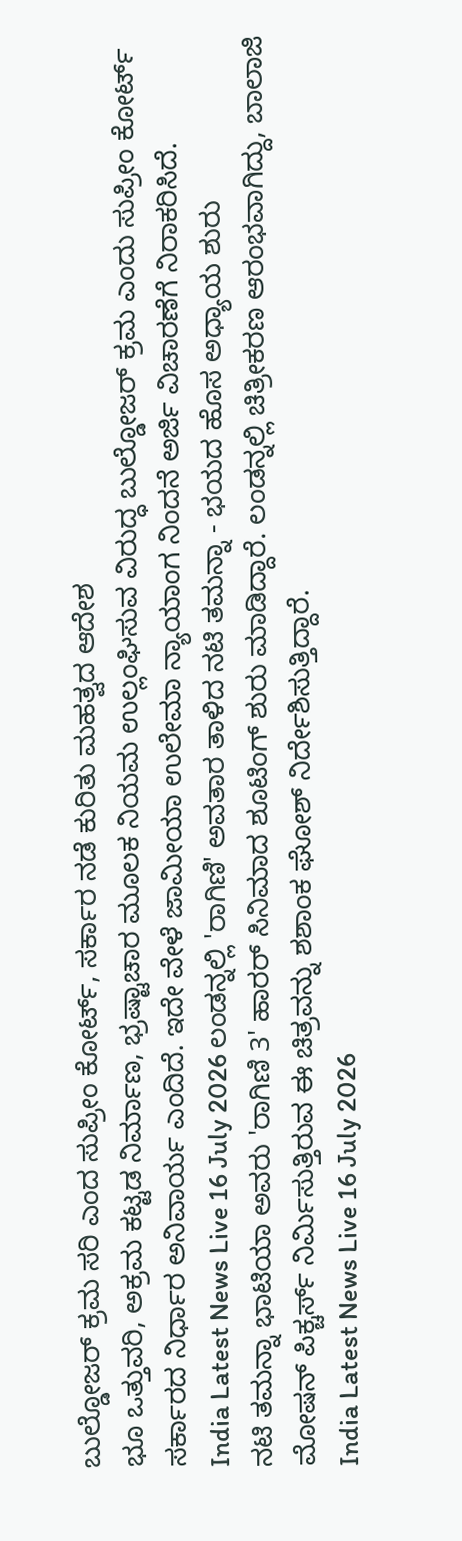ಬುಲ್ಡೋಜರ್ ಕ್ರಮ ಸರಿ ಎಂದ ಸುಪ್ರೀಂ ಕೋರ್ಟ್, ಸರ್ಕಾರ ನಡೆ ಕುರಿತು ಮಹತ್ವದ ಆದೇಶ
ಭೂ ಒತ್ತುವರಿ, ಅಕ್ರಮ ಕಟ್ಟಡ ನಿರ್ಮಾಣ, ಭ್ರಷ್ಟಾಚಾರ ಮೂಲಕ ನಿಯಮ ಉಲ್ಲಂಘಿಸುವ ವಿರುದ್ಧ ಬುಲ್ಡೋಜರ್ ಕ್ರಮ ಎಂದು ಸುಪ್ರೀಂ ಕೋರ್ಟ್ ಸರ್ಕಾರದ ನಿರ್ಧಾರ ಅನಿವಾರ್ಯ ಎಂದಿದೆ. ಇದೇ ವೇಳೆ ಜಾಮೀಯಾ ಉಲೇಮಾ ನ್ಯಾಯಾಂಗ ನಿಂದನೆ ಅರ್ಜಿ ವಿಚಾರಣೆಗೆ ನಿರಾಕರಿಸಿದೆ.
India Latest News Live 16 July 2026 ಲಂಡನ್ನಲ್ಲಿ 'ರಾಗಿಣಿ' ಅವತಾರ ತಾಳಿದ ನಟಿ ತಮನ್ನಾ - ಭಯದ ಹೊಸ ಅಧ್ಯಾಯ ಶುರು
ನಟಿ ತಮನ್ನಾ ಭಾಟಿಯಾ ಅವರು 'ರಾಗಿಣಿ 3' ಹಾರರ್ ಸಿನಿಮಾದ ಶೂಟಿಂಗ್ ಶುರು ಮಾಡಿದ್ದಾರೆ. ಲಂಡನ್ನಲ್ಲಿ ಚಿತ್ರೀಕರಣ ಆರಂಭವಾಗಿದ್ದು, ಬಾಲಾಜಿ ಮೋಷನ್ ಪಿಕ್ಚರ್ಸ್ ನಿರ್ಮಿಸುತ್ತಿರುವ ಈ ಚಿತ್ರವನ್ನು ಶಶಾಂಕ ಘೋಶ್ ನಿರ್ದೇಶಿಸುತ್ತಿದ್ದಾರೆ.
India Latest News Live 16 July 2026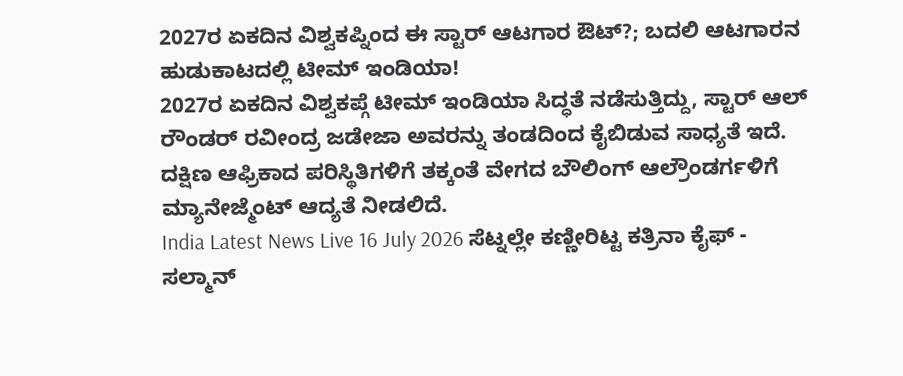2027ರ ಏಕದಿನ ವಿಶ್ವಕಪ್ನಿಂದ ಈ ಸ್ಟಾರ್ ಆಟಗಾರ ಔಟ್?; ಬದಲಿ ಆಟಗಾರನ ಹುಡುಕಾಟದಲ್ಲಿ ಟೀಮ್ ಇಂಡಿಯಾ!
2027ರ ಏಕದಿನ ವಿಶ್ವಕಪ್ಗೆ ಟೀಮ್ ಇಂಡಿಯಾ ಸಿದ್ಧತೆ ನಡೆಸುತ್ತಿದ್ದು, ಸ್ಟಾರ್ ಆಲ್ ರೌಂಡರ್ ರವೀಂದ್ರ ಜಡೇಜಾ ಅವರನ್ನು ತಂಡದಿಂದ ಕೈಬಿಡುವ ಸಾಧ್ಯತೆ ಇದೆ. ದಕ್ಷಿಣ ಆಫ್ರಿಕಾದ ಪರಿಸ್ಥಿತಿಗಳಿಗೆ ತಕ್ಕಂತೆ ವೇಗದ ಬೌಲಿಂಗ್ ಆಲ್ರೌಂಡರ್ಗಳಿಗೆ ಮ್ಯಾನೇಜ್ಮೆಂಟ್ ಆದ್ಯತೆ ನೀಡಲಿದೆ.
India Latest News Live 16 July 2026 ಸೆಟ್ನಲ್ಲೇ ಕಣ್ಣೀರಿಟ್ಟ ಕತ್ರಿನಾ ಕೈಫ್ - ಸಲ್ಮಾನ್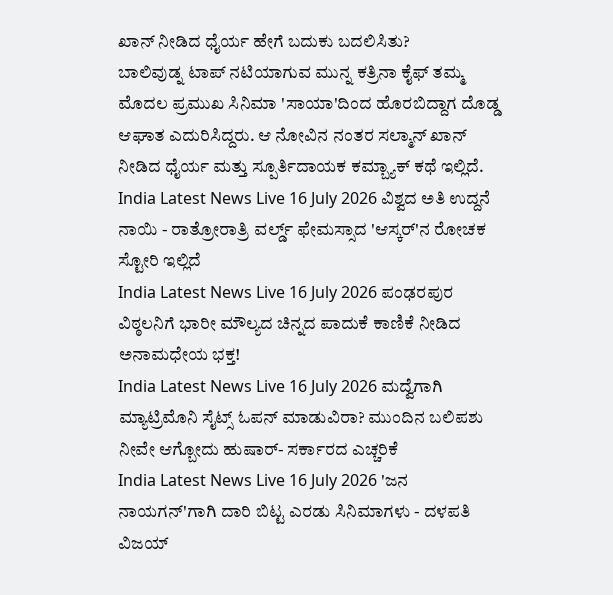ಖಾನ್ ನೀಡಿದ ಧೈರ್ಯ ಹೇಗೆ ಬದುಕು ಬದಲಿಸಿತು?
ಬಾಲಿವುಡ್ನ ಟಾಪ್ ನಟಿಯಾಗುವ ಮುನ್ನ ಕತ್ರಿನಾ ಕೈಫ್ ತಮ್ಮ ಮೊದಲ ಪ್ರಮುಖ ಸಿನಿಮಾ 'ಸಾಯಾ'ದಿಂದ ಹೊರಬಿದ್ದಾಗ ದೊಡ್ಡ ಆಘಾತ ಎದುರಿಸಿದ್ದರು. ಆ ನೋವಿನ ನಂತರ ಸಲ್ಮಾನ್ ಖಾನ್ ನೀಡಿದ ಧೈರ್ಯ ಮತ್ತು ಸ್ಪೂರ್ತಿದಾಯಕ ಕಮ್ಬ್ಯಾಕ್ ಕಥೆ ಇಲ್ಲಿದೆ.
India Latest News Live 16 July 2026 ವಿಶ್ವದ ಅತಿ ಉದ್ದನೆ ನಾಯಿ - ರಾತ್ರೋರಾತ್ರಿ ವರ್ಲ್ಡ್ ಫೇಮಸ್ಸಾದ 'ಆಸ್ಕರ್'ನ ರೋಚಕ ಸ್ಟೋರಿ ಇಲ್ಲಿದೆ
India Latest News Live 16 July 2026 ಪಂಢರಪುರ ವಿಠ್ಠಲನಿಗೆ ಭಾರೀ ಮೌಲ್ಯದ ಚಿನ್ನದ ಪಾದುಕೆ ಕಾಣಿಕೆ ನೀಡಿದ ಅನಾಮಧೇಯ ಭಕ್ತ!
India Latest News Live 16 July 2026 ಮದ್ವೆಗಾಗಿ ಮ್ಯಾಟ್ರಿಮೊನಿ ಸೈಟ್ಸ್ ಓಪನ್ ಮಾಡುವಿರಾ? ಮುಂದಿನ ಬಲಿಪಶು ನೀವೇ ಆಗ್ಬೋದು ಹುಷಾರ್- ಸರ್ಕಾರದ ಎಚ್ಚರಿಕೆ
India Latest News Live 16 July 2026 'ಜನ ನಾಯಗನ್'ಗಾಗಿ ದಾರಿ ಬಿಟ್ಟ ಎರಡು ಸಿನಿಮಾಗಳು - ದಳಪತಿ ವಿಜಯ್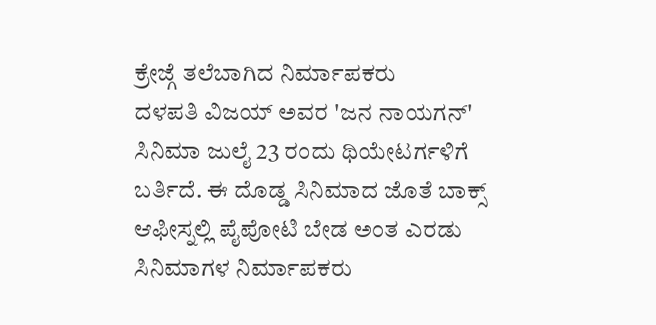ಕ್ರೇಜ್ಗೆ ತಲೆಬಾಗಿದ ನಿರ್ಮಾಪಕರು
ದಳಪತಿ ವಿಜಯ್ ಅವರ 'ಜನ ನಾಯಗನ್' ಸಿನಿಮಾ ಜುಲೈ 23 ರಂದು ಥಿಯೇಟರ್ಗಳಿಗೆ ಬರ್ತಿದೆ. ಈ ದೊಡ್ಡ ಸಿನಿಮಾದ ಜೊತೆ ಬಾಕ್ಸ್ ಆಫೀಸ್ನಲ್ಲಿ ಪೈಪೋಟಿ ಬೇಡ ಅಂತ ಎರಡು ಸಿನಿಮಾಗಳ ನಿರ್ಮಾಪಕರು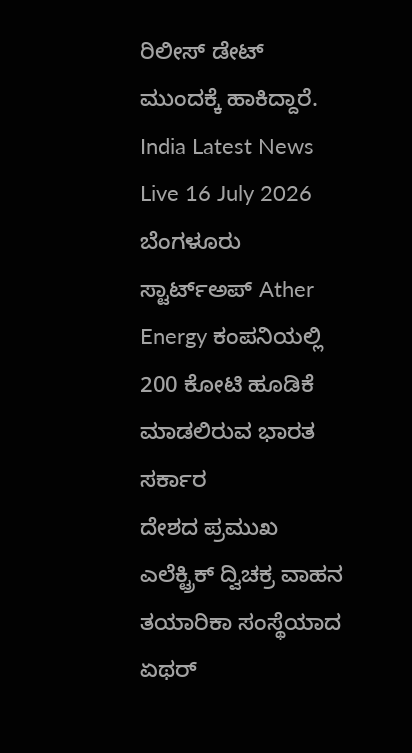ರಿಲೀಸ್ ಡೇಟ್ ಮುಂದಕ್ಕೆ ಹಾಕಿದ್ದಾರೆ.
India Latest News Live 16 July 2026 ಬೆಂಗಳೂರು ಸ್ಟಾರ್ಟ್ಅಪ್ Ather Energy ಕಂಪನಿಯಲ್ಲಿ 200 ಕೋಟಿ ಹೂಡಿಕೆ ಮಾಡಲಿರುವ ಭಾರತ ಸರ್ಕಾರ
ದೇಶದ ಪ್ರಮುಖ ಎಲೆಕ್ಟ್ರಿಕ್ ದ್ವಿಚಕ್ರ ವಾಹನ ತಯಾರಿಕಾ ಸಂಸ್ಥೆಯಾದ ಏಥರ್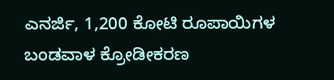ಎನರ್ಜಿ, 1,200 ಕೋಟಿ ರೂಪಾಯಿಗಳ ಬಂಡವಾಳ ಕ್ರೋಡೀಕರಣ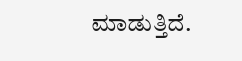ಮಾಡುತ್ತಿದೆ.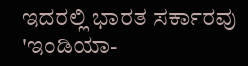ಇದರಲ್ಲಿ ಭಾರತ ಸರ್ಕಾರವು 'ಇಂಡಿಯಾ-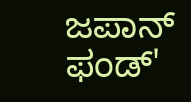ಜಪಾನ್ ಫಂಡ್'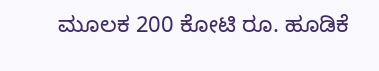ಮೂಲಕ 200 ಕೋಟಿ ರೂ. ಹೂಡಿಕೆ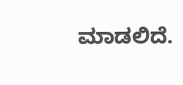ಮಾಡಲಿದೆ.